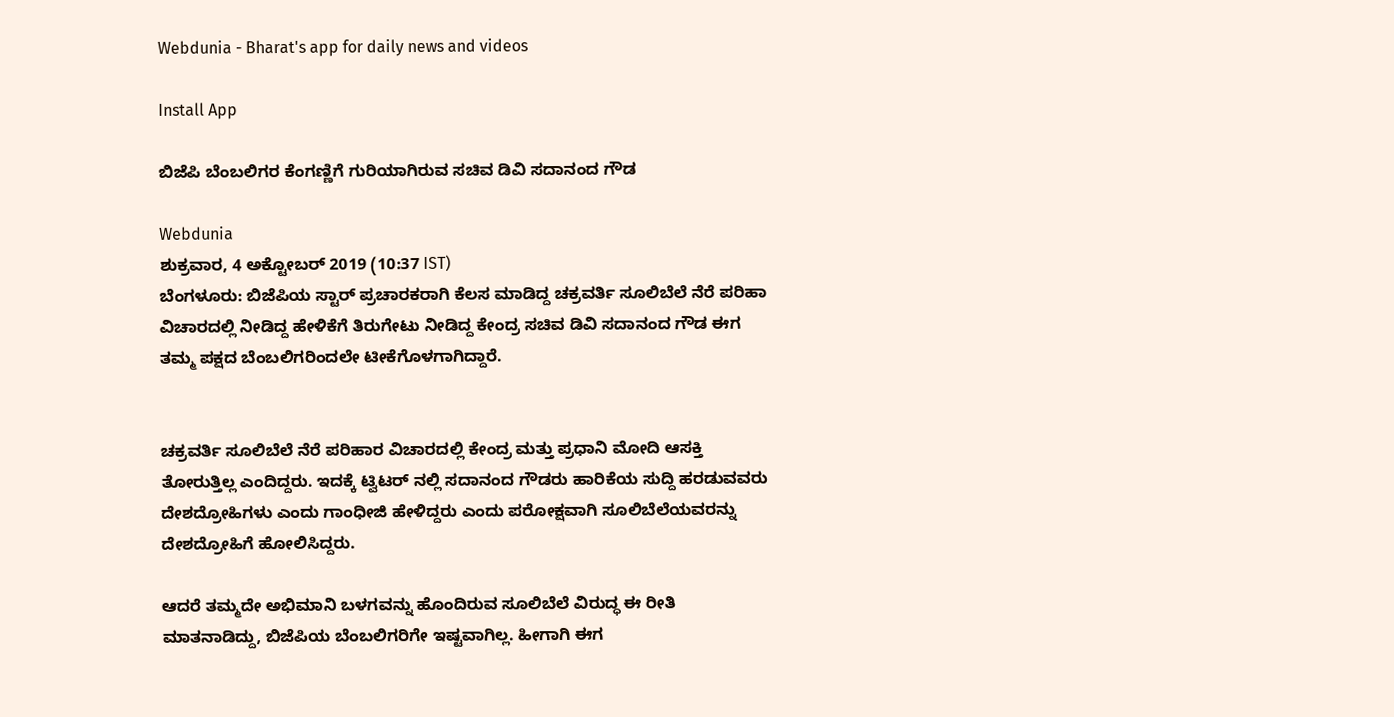Webdunia - Bharat's app for daily news and videos

Install App

ಬಿಜೆಪಿ ಬೆಂಬಲಿಗರ ಕೆಂಗಣ್ಣಿಗೆ ಗುರಿಯಾಗಿರುವ ಸಚಿವ ಡಿವಿ ಸದಾನಂದ ಗೌಡ

Webdunia
ಶುಕ್ರವಾರ, 4 ಅಕ್ಟೋಬರ್ 2019 (10:37 IST)
ಬೆಂಗಳೂರು: ಬಿಜೆಪಿಯ ಸ್ಟಾರ್ ಪ್ರಚಾರಕರಾಗಿ ಕೆಲಸ ಮಾಡಿದ್ದ ಚಕ್ರವರ್ತಿ ಸೂಲಿಬೆಲೆ ನೆರೆ ಪರಿಹಾ ವಿಚಾರದಲ್ಲಿ ನೀಡಿದ್ದ ಹೇಳಿಕೆಗೆ ತಿರುಗೇಟು ನೀಡಿದ್ದ ಕೇಂದ್ರ ಸಚಿವ ಡಿವಿ ಸದಾನಂದ ಗೌಡ ಈಗ ತಮ್ಮ ಪಕ್ಷದ ಬೆಂಬಲಿಗರಿಂದಲೇ ಟೀಕೆಗೊಳಗಾಗಿದ್ದಾರೆ.


ಚಕ್ರವರ್ತಿ ಸೂಲಿಬೆಲೆ ನೆರೆ ಪರಿಹಾರ ವಿಚಾರದಲ್ಲಿ ಕೇಂದ್ರ ಮತ್ತು ಪ್ರಧಾನಿ ಮೋದಿ ಆಸಕ್ತಿ ತೋರುತ್ತಿಲ್ಲ ಎಂದಿದ್ದರು. ಇದಕ್ಕೆ ಟ್ವಿಟರ್ ನಲ್ಲಿ ಸದಾನಂದ ಗೌಡರು ಹಾರಿಕೆಯ ಸುದ್ದಿ ಹರಡುವವರು ದೇಶದ್ರೋಹಿಗಳು ಎಂದು ಗಾಂಧೀಜಿ ಹೇಳಿದ್ದರು ಎಂದು ಪರೋಕ್ಷವಾಗಿ ಸೂಲಿಬೆಲೆಯವರನ್ನು ದೇಶದ್ರೋಹಿಗೆ ಹೋಲಿಸಿದ್ದರು.

ಆದರೆ ತಮ್ಮದೇ ಅಭಿಮಾನಿ ಬಳಗವನ್ನು ಹೊಂದಿರುವ ಸೂಲಿಬೆಲೆ ವಿರುದ್ಧ ಈ ರೀತಿ ಮಾತನಾಡಿದ್ದು, ಬಿಜೆಪಿಯ ಬೆಂಬಲಿಗರಿಗೇ ಇಷ್ಟವಾಗಿಲ್ಲ. ಹೀಗಾಗಿ ಈಗ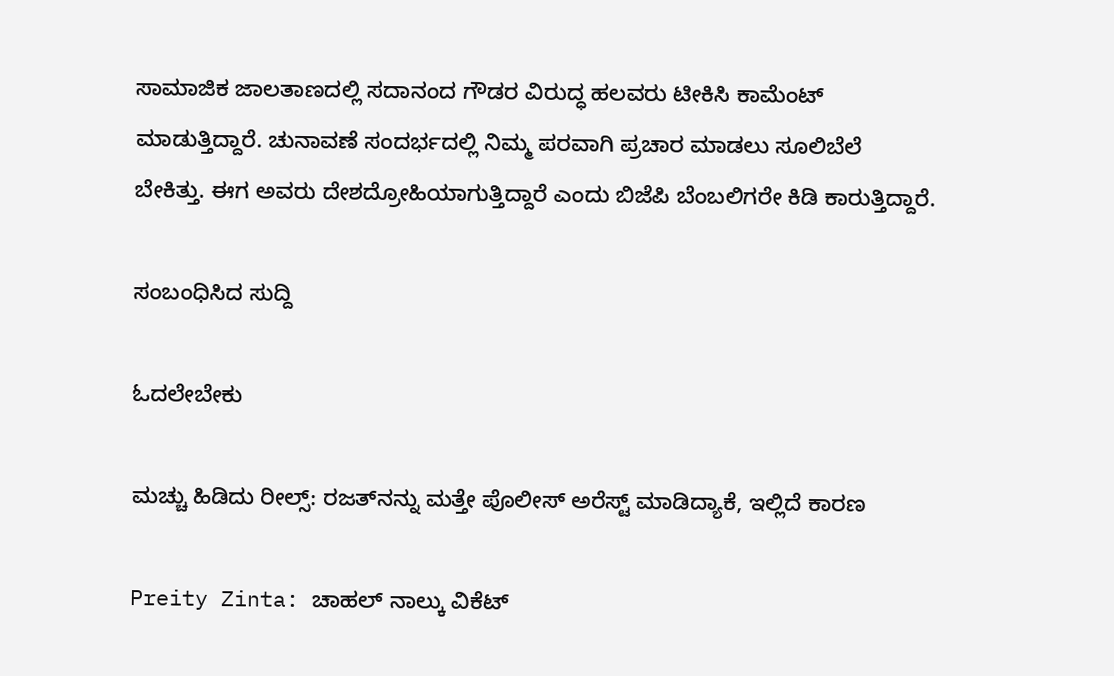ಸಾಮಾಜಿಕ ಜಾಲತಾಣದಲ್ಲಿ ಸದಾನಂದ ಗೌಡರ ವಿರುದ್ಧ ಹಲವರು ಟೀಕಿಸಿ ಕಾಮೆಂಟ್ ಮಾಡುತ್ತಿದ್ದಾರೆ. ಚುನಾವಣೆ ಸಂದರ್ಭದಲ್ಲಿ ನಿಮ್ಮ ಪರವಾಗಿ ಪ್ರಚಾರ ಮಾಡಲು ಸೂಲಿಬೆಲೆ ಬೇಕಿತ್ತು. ಈಗ ಅವರು ದೇಶದ್ರೋಹಿಯಾಗುತ್ತಿದ್ದಾರೆ ಎಂದು ಬಿಜೆಪಿ ಬೆಂಬಲಿಗರೇ ಕಿಡಿ ಕಾರುತ್ತಿದ್ದಾರೆ.

ಸಂಬಂಧಿಸಿದ ಸುದ್ದಿ

ಓದಲೇಬೇಕು

ಮಚ್ಚು ಹಿಡಿದು ರೀಲ್ಸ್‌: ರಜತ್‌ನನ್ನು ಮತ್ತೇ ಪೊಲೀಸ್ ಅರೆಸ್ಟ್ ಮಾಡಿದ್ಯಾಕೆ, ಇಲ್ಲಿದೆ ಕಾರಣ

Preity Zinta: ಚಾಹಲ್ ನಾಲ್ಕು ವಿಕೆಟ್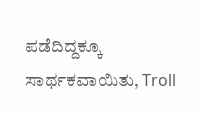ಪಡೆದಿದ್ದಕ್ಕೂ ಸಾರ್ಥಕವಾಯಿತು, Troll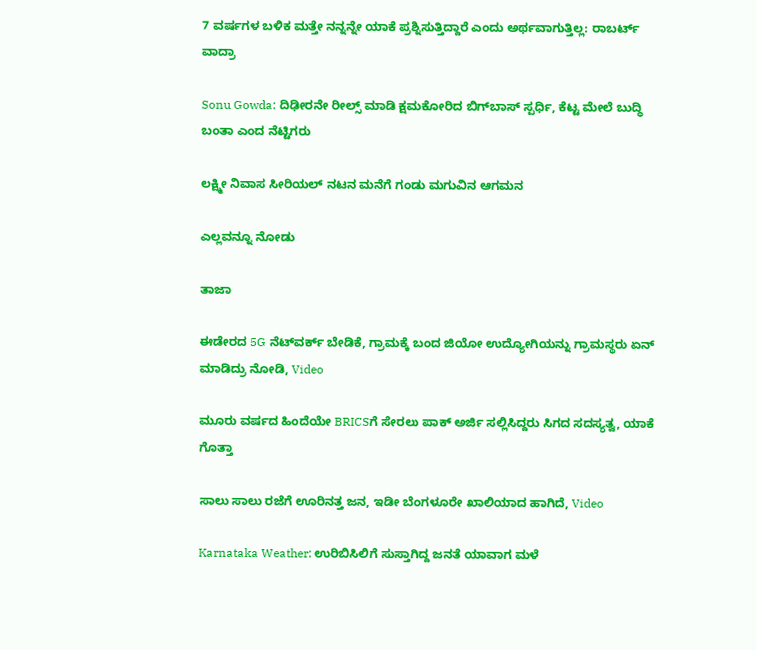7 ವರ್ಷಗಳ ಬಳಿಕ ಮತ್ತೇ ನನ್ನನ್ನೇ ಯಾಕೆ ಪ್ರಶ್ನಿಸುತ್ತಿದ್ದಾರೆ ಎಂದು ಅರ್ಥವಾಗುತ್ತಿಲ್ಲ: ರಾಬರ್ಟ್‌ ವಾದ್ರಾ

Sonu Gowda: ದಿಢೀರನೇ ರೀಲ್ಸ್ ಮಾಡಿ ಕ್ಷಮಕೋರಿದ ಬಿಗ್‌ಬಾಸ್‌ ಸ್ಪರ್ಧಿ, ಕೆಟ್ಟ ಮೇಲೆ ಬುದ್ಧಿ ಬಂತಾ ಎಂದ ನೆಟ್ಟಿಗರು

ಲಕ್ಷ್ಮೀ ನಿವಾಸ ಸೀರಿಯಲ್ ನಟನ ಮನೆಗೆ ಗಂಡು ಮಗುವಿನ ಆಗಮನ

ಎಲ್ಲವನ್ನೂ ನೋಡು

ತಾಜಾ

ಈಡೇರದ 5G ನೆಟ್‌ವರ್ಕ್ ಬೇಡಿಕೆ, ಗ್ರಾಮಕ್ಕೆ ಬಂದ ಜಿಯೋ ಉದ್ಯೋಗಿಯನ್ನು ಗ್ರಾಮಸ್ಥರು ಏನ್ ಮಾಡಿದ್ರು ನೋಡಿ, Video

ಮೂರು ವರ್ಷದ ಹಿಂದೆಯೇ BRICSಗೆ ಸೇರಲು ಪಾಕ್ ಅರ್ಜಿ ಸಲ್ಲಿಸಿದ್ದರು ಸಿಗದ ಸದಸ್ಯತ್ವ, ಯಾಕೆ ಗೊತ್ತಾ

ಸಾಲು ಸಾಲು ರಜೆಗೆ ಊರಿನತ್ತ ಜನ, ಇಡೀ ಬೆಂಗಳೂರೇ ಖಾಲಿಯಾದ ಹಾಗಿದೆ, Video

Karnataka Weather: ಉರಿಬಿಸಿಲಿಗೆ ಸುಸ್ತಾಗಿದ್ದ ಜನತೆ ಯಾವಾಗ ಮಳೆ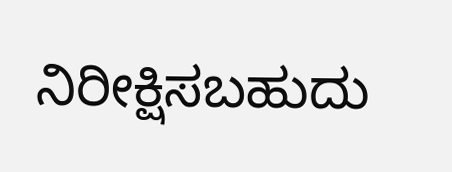ನಿರೀಕ್ಷಿಸಬಹುದು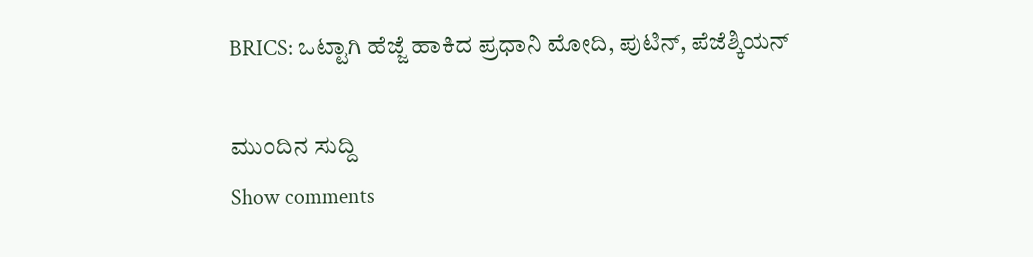BRICS: ಒಟ್ಟಾಗಿ ಹೆಜ್ಜೆ ಹಾಕಿದ ಪ್ರಧಾನಿ ಮೋದಿ, ಪುಟಿನ್, ಪೆಜೆಶ್ಕಿಯನ್

ಮುಂದಿನ ಸುದ್ದಿ
Show comments